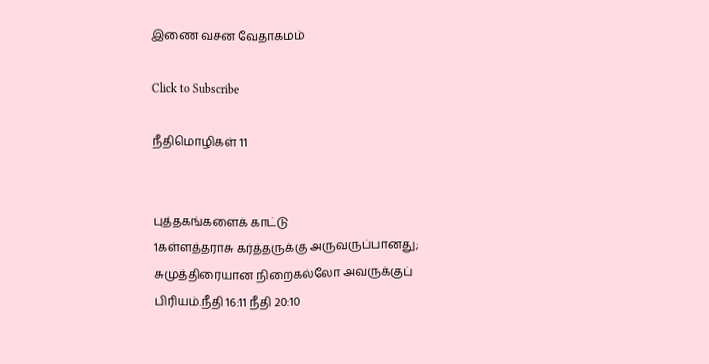இணை வசன வேதாகமம்

Click to Subscribe

நீதிமொழிகள் 11


புத்தகங்களைக் காட்டு
1கள்ளத்தராசு கர்த்தருக்கு அருவருப்பானது; சுமுத்திரையான நிறைகல்லோ அவருக்குப் பிரியம்.நீதி 16:11 நீதி 20:10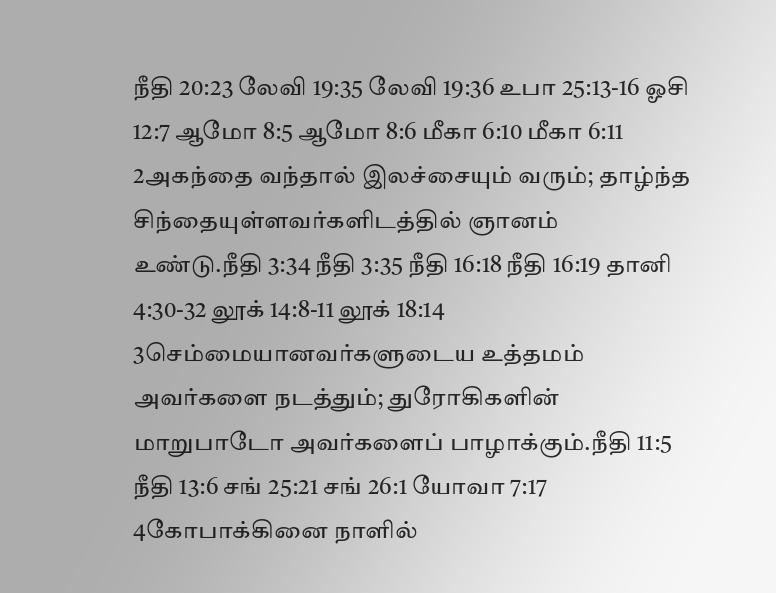நீதி 20:23 லேவி 19:35 லேவி 19:36 உபா 25:13-16 ஓசி 12:7 ஆமோ 8:5 ஆமோ 8:6 மீகா 6:10 மீகா 6:11
2அகந்தை வந்தால் இலச்சையும் வரும்; தாழ்ந்த சிந்தையுள்ளவர்களிடத்தில் ஞானம் உண்டு.நீதி 3:34 நீதி 3:35 நீதி 16:18 நீதி 16:19 தானி 4:30-32 லூக் 14:8-11 லூக் 18:14
3செம்மையானவர்களுடைய உத்தமம் அவர்களை நடத்தும்; துரோகிகளின் மாறுபாடோ அவர்களைப் பாழாக்கும்.நீதி 11:5 நீதி 13:6 சங் 25:21 சங் 26:1 யோவா 7:17
4கோபாக்கினை நாளில்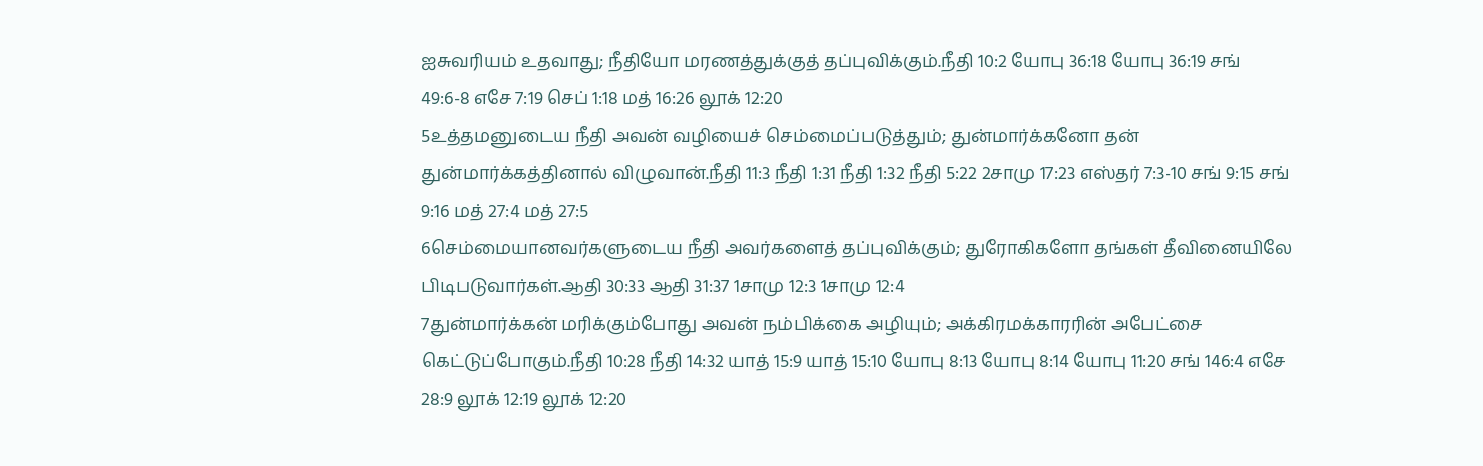ஐசுவரியம் உதவாது; நீதியோ மரணத்துக்குத் தப்புவிக்கும்.நீதி 10:2 யோபு 36:18 யோபு 36:19 சங் 49:6-8 எசே 7:19 செப் 1:18 மத் 16:26 லூக் 12:20
5உத்தமனுடைய நீதி அவன் வழியைச் செம்மைப்படுத்தும்; துன்மார்க்கனோ தன் துன்மார்க்கத்தினால் விழுவான்.நீதி 11:3 நீதி 1:31 நீதி 1:32 நீதி 5:22 2சாமு 17:23 எஸ்தர் 7:3-10 சங் 9:15 சங் 9:16 மத் 27:4 மத் 27:5
6செம்மையானவர்களுடைய நீதி அவர்களைத் தப்புவிக்கும்; துரோகிகளோ தங்கள் தீவினையிலே பிடிபடுவார்கள்.ஆதி 30:33 ஆதி 31:37 1சாமு 12:3 1சாமு 12:4
7துன்மார்க்கன் மரிக்கும்போது அவன் நம்பிக்கை அழியும்; அக்கிரமக்காரரின் அபேட்சை கெட்டுப்போகும்.நீதி 10:28 நீதி 14:32 யாத் 15:9 யாத் 15:10 யோபு 8:13 யோபு 8:14 யோபு 11:20 சங் 146:4 எசே 28:9 லூக் 12:19 லூக் 12:20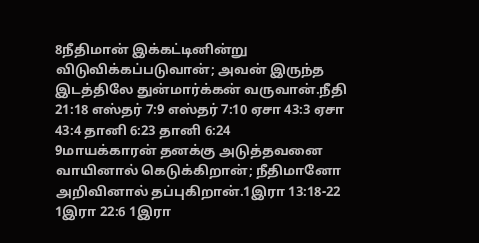8நீதிமான் இக்கட்டினின்று விடுவிக்கப்படுவான்; அவன் இருந்த இடத்திலே துன்மார்க்கன் வருவான்.நீதி 21:18 எஸ்தர் 7:9 எஸ்தர் 7:10 ஏசா 43:3 ஏசா 43:4 தானி 6:23 தானி 6:24
9மாயக்காரன் தனக்கு அடுத்தவனை வாயினால் கெடுக்கிறான்; நீதிமானோ அறிவினால் தப்புகிறான்.1இரா 13:18-22 1இரா 22:6 1இரா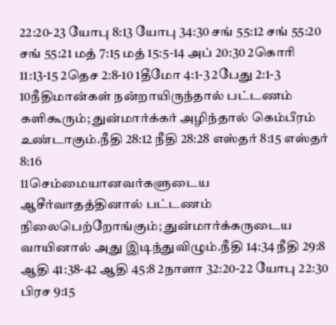22:20-23 யோபு 8:13 யோபு 34:30 சங் 55:12 சங் 55:20 சங் 55:21 மத் 7:15 மத் 15:5-14 அப் 20:30 2கொரி 11:13-15 2தெச 2:8-10 1தீமோ 4:1-3 2பேது 2:1-3
10நீதிமான்கள் நன்றாயிருந்தால் பட்டணம் களிகூரும்; துன்மார்க்கர் அழிந்தால் கெம்பீரம் உண்டாகும்.நீதி 28:12 நீதி 28:28 எஸ்தர் 8:15 எஸ்தர் 8:16
11செம்மையானவர்களுடைய ஆசீர்வாதத்தினால் பட்டணம் நிலைபெற்றோங்கும்; துன்மார்க்கருடைய வாயினால் அது இடிந்துவிழும்.நீதி 14:34 நீதி 29:8 ஆதி 41:38-42 ஆதி 45:8 2நாளா 32:20-22 யோபு 22:30 பிரச 9:15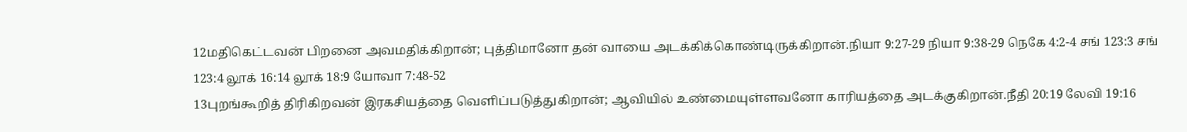12மதிகெட்டவன் பிறனை அவமதிக்கிறான்; புத்திமானோ தன் வாயை அடக்கிக்கொண்டிருக்கிறான்.நியா 9:27-29 நியா 9:38-29 நெகே 4:2-4 சங் 123:3 சங் 123:4 லூக் 16:14 லூக் 18:9 யோவா 7:48-52
13புறங்கூறித் திரிகிறவன் இரகசியத்தை வெளிப்படுத்துகிறான்; ஆவியில் உண்மையுள்ளவனோ காரியத்தை அடக்குகிறான்.நீதி 20:19 லேவி 19:16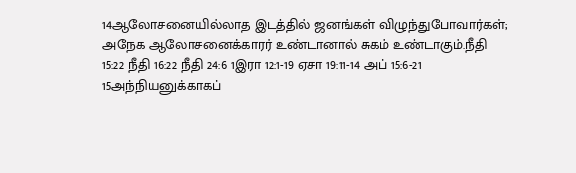14ஆலோசனையில்லாத இடத்தில் ஜனங்கள் விழுந்துபோவார்கள்; அநேக ஆலோசனைக்காரர் உண்டானால் சுகம் உண்டாகும்.நீதி 15:22 நீதி 16:22 நீதி 24:6 1இரா 12:1-19 ஏசா 19:11-14 அப் 15:6-21
15அந்நியனுக்காகப்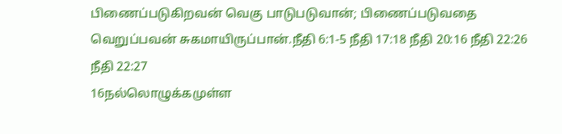பிணைப்படுகிறவன் வெகு பாடுபடுவான்; பிணைப்படுவதை வெறுப்பவன் சுகமாயிருப்பான்.நீதி 6:1-5 நீதி 17:18 நீதி 20:16 நீதி 22:26 நீதி 22:27
16நல்லொழுக்கமுள்ள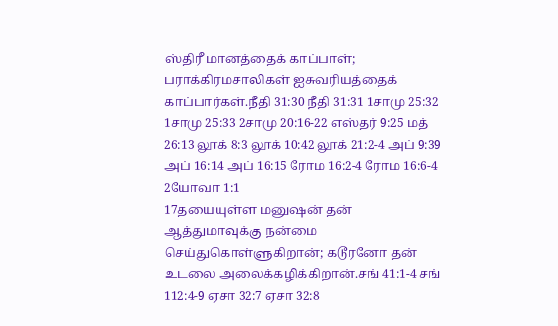ஸ்திரீ மானத்தைக் காப்பாள்; பராக்கிரமசாலிகள் ஐசுவரியத்தைக் காப்பார்கள்.நீதி 31:30 நீதி 31:31 1சாமு 25:32 1சாமு 25:33 2சாமு 20:16-22 எஸ்தர் 9:25 மத் 26:13 லூக் 8:3 லூக் 10:42 லூக் 21:2-4 அப் 9:39 அப் 16:14 அப் 16:15 ரோம 16:2-4 ரோம 16:6-4 2யோவா 1:1
17தயையுள்ள மனுஷன் தன் ஆத்துமாவுக்கு நன்மை செய்துகொள்ளுகிறான்; கடூரனோ தன் உடலை அலைக்கழிக்கிறான்.சங் 41:1-4 சங் 112:4-9 ஏசா 32:7 ஏசா 32:8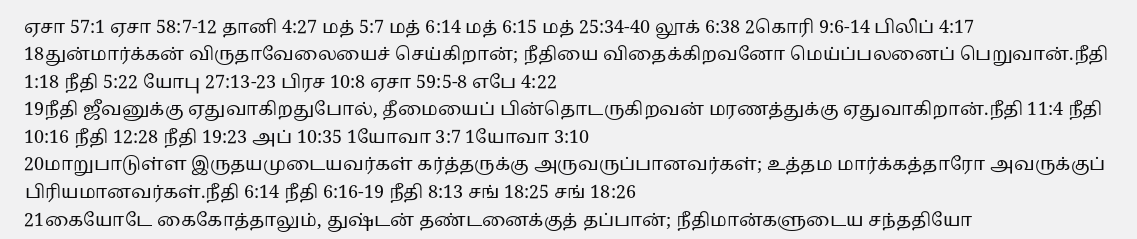ஏசா 57:1 ஏசா 58:7-12 தானி 4:27 மத் 5:7 மத் 6:14 மத் 6:15 மத் 25:34-40 லூக் 6:38 2கொரி 9:6-14 பிலிப் 4:17
18துன்மார்க்கன் விருதாவேலையைச் செய்கிறான்; நீதியை விதைக்கிறவனோ மெய்ப்பலனைப் பெறுவான்.நீதி 1:18 நீதி 5:22 யோபு 27:13-23 பிரச 10:8 ஏசா 59:5-8 எபே 4:22
19நீதி ஜீவனுக்கு ஏதுவாகிறதுபோல், தீமையைப் பின்தொடருகிறவன் மரணத்துக்கு ஏதுவாகிறான்.நீதி 11:4 நீதி 10:16 நீதி 12:28 நீதி 19:23 அப் 10:35 1யோவா 3:7 1யோவா 3:10
20மாறுபாடுள்ள இருதயமுடையவர்கள் கர்த்தருக்கு அருவருப்பானவர்கள்; உத்தம மார்க்கத்தாரோ அவருக்குப் பிரியமானவர்கள்.நீதி 6:14 நீதி 6:16-19 நீதி 8:13 சங் 18:25 சங் 18:26
21கையோடே கைகோத்தாலும், துஷ்டன் தண்டனைக்குத் தப்பான்; நீதிமான்களுடைய சந்ததியோ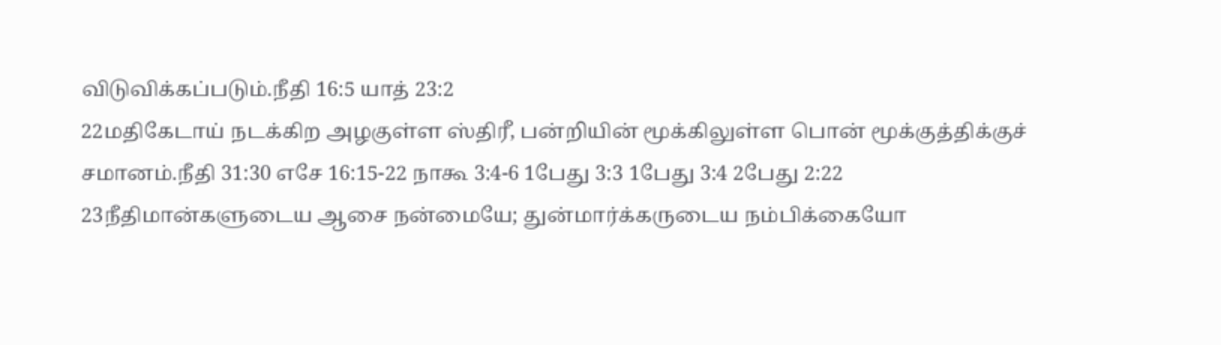விடுவிக்கப்படும்.நீதி 16:5 யாத் 23:2
22மதிகேடாய் நடக்கிற அழகுள்ள ஸ்திரீ, பன்றியின் மூக்கிலுள்ள பொன் மூக்குத்திக்குச் சமானம்.நீதி 31:30 எசே 16:15-22 நாகூ 3:4-6 1பேது 3:3 1பேது 3:4 2பேது 2:22
23நீதிமான்களுடைய ஆசை நன்மையே; துன்மார்க்கருடைய நம்பிக்கையோ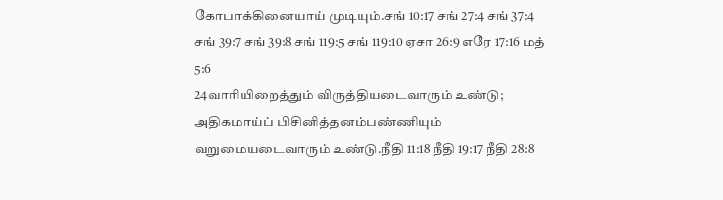கோபாக்கினையாய் முடியும்.சங் 10:17 சங் 27:4 சங் 37:4 சங் 39:7 சங் 39:8 சங் 119:5 சங் 119:10 ஏசா 26:9 எரே 17:16 மத் 5:6
24வாரியிறைத்தும் விருத்தியடைவாரும் உண்டு; அதிகமாய்ப் பிசினித்தனம்பண்ணியும் வறுமையடைவாரும் உண்டு.நீதி 11:18 நீதி 19:17 நீதி 28:8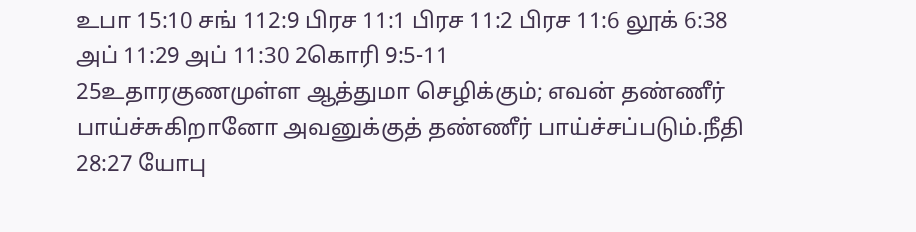உபா 15:10 சங் 112:9 பிரச 11:1 பிரச 11:2 பிரச 11:6 லூக் 6:38 அப் 11:29 அப் 11:30 2கொரி 9:5-11
25உதாரகுணமுள்ள ஆத்துமா செழிக்கும்; எவன் தண்ணீர் பாய்ச்சுகிறானோ அவனுக்குத் தண்ணீர் பாய்ச்சப்படும்.நீதி 28:27 யோபு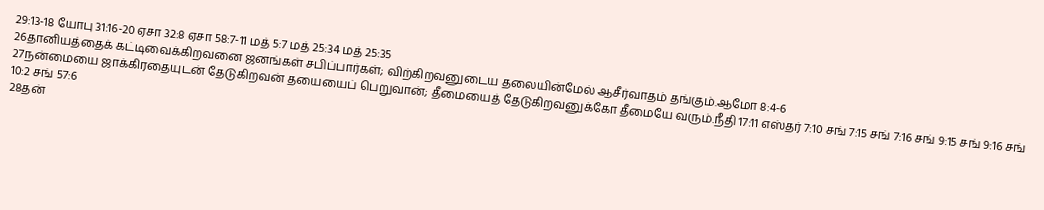29:13-18 யோபு 31:16-20 ஏசா 32:8 ஏசா 58:7-11 மத் 5:7 மத் 25:34 மத் 25:35
26தானியத்தைக் கட்டிவைக்கிறவனை ஜனங்கள் சபிப்பார்கள்; விற்கிறவனுடைய தலையின்மேல் ஆசீர்வாதம் தங்கும்.ஆமோ 8:4-6
27நன்மையை ஜாக்கிரதையுடன் தேடுகிறவன் தயையைப் பெறுவான்; தீமையைத் தேடுகிறவனுக்கோ தீமையே வரும்.நீதி 17:11 எஸ்தர் 7:10 சங் 7:15 சங் 7:16 சங் 9:15 சங் 9:16 சங் 10:2 சங் 57:6
28தன்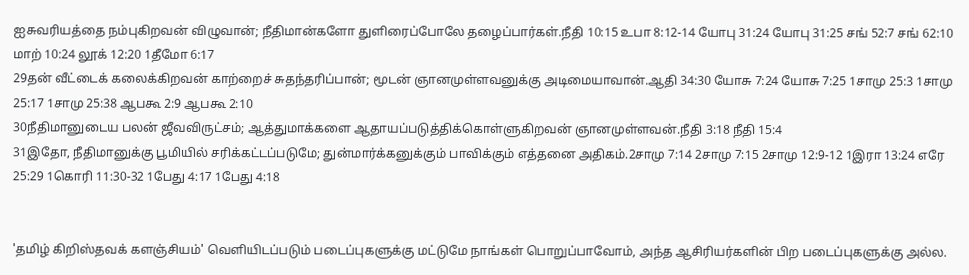ஐசுவரியத்தை நம்புகிறவன் விழுவான்; நீதிமான்களோ துளிரைப்போலே தழைப்பார்கள்.நீதி 10:15 உபா 8:12-14 யோபு 31:24 யோபு 31:25 சங் 52:7 சங் 62:10 மாற் 10:24 லூக் 12:20 1தீமோ 6:17
29தன் வீட்டைக் கலைக்கிறவன் காற்றைச் சுதந்தரிப்பான்; மூடன் ஞானமுள்ளவனுக்கு அடிமையாவான்.ஆதி 34:30 யோசு 7:24 யோசு 7:25 1சாமு 25:3 1சாமு 25:17 1சாமு 25:38 ஆபகூ 2:9 ஆபகூ 2:10
30நீதிமானுடைய பலன் ஜீவவிருட்சம்; ஆத்துமாக்களை ஆதாயப்படுத்திக்கொள்ளுகிறவன் ஞானமுள்ளவன்.நீதி 3:18 நீதி 15:4
31இதோ, நீதிமானுக்கு பூமியில் சரிக்கட்டப்படுமே; துன்மார்க்கனுக்கும் பாவிக்கும் எத்தனை அதிகம்.2சாமு 7:14 2சாமு 7:15 2சாமு 12:9-12 1இரா 13:24 எரே 25:29 1கொரி 11:30-32 1பேது 4:17 1பேது 4:18


'தமிழ் கிறிஸ்தவக் களஞ்சியம்' வெளியிடப்படும் படைப்புகளுக்கு மட்டுமே நாங்கள் பொறுப்பாவோம், அந்த ஆசிரியர்களின் பிற படைப்புகளுக்கு அல்ல.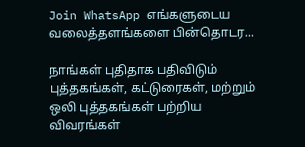Join WhatsApp எங்களுடைய வலைத்தளங்களை பின்தொடர...

நாங்கள் புதிதாக பதிவிடும் புத்தகங்கள், கட்டுரைகள், மற்றும் ஒலி புத்தகங்கள் பற்றிய விவரங்கள்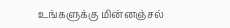உங்களுக்கு மின்னஞ்சல்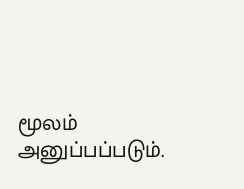மூலம் அனுப்பப்படும்.